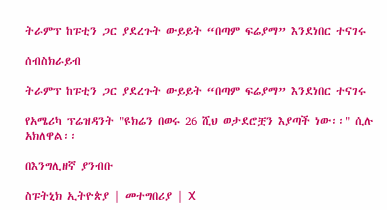ትራምፕ ከፑቲን ጋር ያደረጉት ውይይት “በጣም ፍሬያማ” እንደነበር ተናገሩ

ሰብስክራይብ

ትራምፕ ከፑቲን ጋር ያደረጉት ውይይት “በጣም ፍሬያማ” እንደነበር ተናገሩ

የአሜሪካ ፕሬዝዳንት "ዩክሬን በወሩ 26 ሺህ ወታደሮቿን እያጣች ነው፡፡" ሲሉ አክለዋል፡፡

በእንግሊዘኛ ያንብቡ

ስፑትኒክ ኢትዮጵያ | መተግበሪያ | X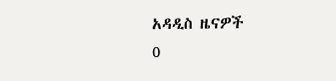አዳዲስ ዜናዎች
0